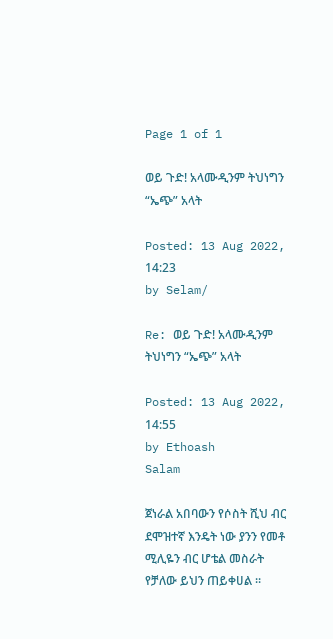Page 1 of 1

ወይ ጉድ! አላሙዲንም ትህነግን “ኤጭ” አላት

Posted: 13 Aug 2022, 14:23
by Selam/

Re: ወይ ጉድ! አላሙዲንም ትህነግን “ኤጭ” አላት

Posted: 13 Aug 2022, 14:55
by Ethoash
Salam

ጀነራል አበባውን የሶስት ሺህ ብር ደሞዝተኛ እንዴት ነው ያንን የመቶ ሚሊዬን ብር ሆቴል መስራት የቻለው ይህን ጠይቀሀል ።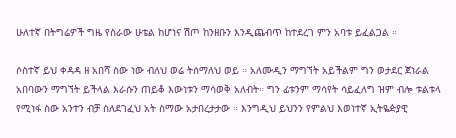ሁለተኛ በትግሬዎች ግዜ የስራው ሁቴል ከሆነና ሽጦ ከንዘቡን እንዲጨብጥ ከተደረገ ምን አባቱ ይፈልጋል ።

ሶስተኛ ይህ ቀዳዳ ዘ አበሻ ስው ነው ብለህ ወሬ ትሰማለህ ወይ ። አለሙዲን ማግኘት አይችልም ግን ወታደር ጀነራል አበባውን ማግኘት ይችላል እራሱን ጠይቆ እውነቱን ማሳወቅ አለብት። ግን ፊቱንም ማሳየት ሳይፈለግ ዝም ብሎ ቱልቱላ የሚነፋ ስው አንተን ብቻ ስለደገፈህ አት ስማው አታበረታታው ። እንግዲህ ይህንን የምልህ እወነተኛ ኢትዬዽያዊ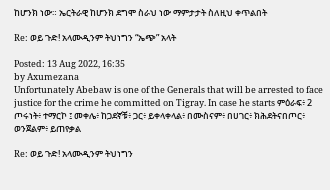ከሆንክ ነው። ኤርትራዊ ከሆንክ ደግሞ ስራህ ነው ማምታታት ስለዚህ ቀጥልበት

Re: ወይ ጉድ! አላሙዲንም ትህነግን “ኤጭ” አላት

Posted: 13 Aug 2022, 16:35
by Axumezana
Unfortunately Abebaw is one of the Generals that will be arrested to face justice for the crime he committed on Tigray. In case he starts ምዕራፍ፥ 2 ጦሩነት፥ ተማርኮ ፤ መቀሌ፥ ከጋደኛቹ፥ ጋር፥ ይቀላቀላል፥ በሙስናም፥ በሀገር፥ ክሕደትናበጦር፥ ወንጀልም፥ ይጠየቃል

Re: ወይ ጉድ! አላሙዲንም ትህነግን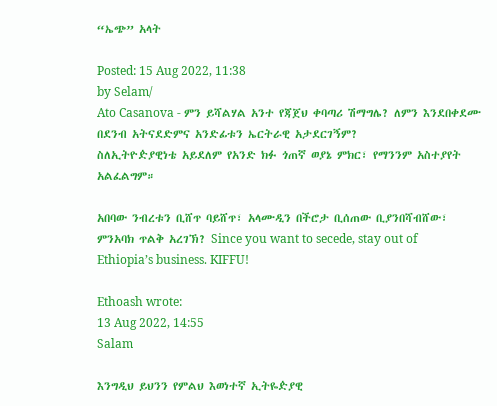“ኤጭ” አላት

Posted: 15 Aug 2022, 11:38
by Selam/
Ato Casanova - ምን ይሻልሃል አንተ የጃጀህ ቀባጣሪ ሽማግሌ? ለምን እንደበቀደሙ በደንብ አትናደድምና አንድፊቱን ኤርትራዊ አታደርገኝም?
ስለኢትዮዽያዊነቴ አይደለም የአንድ ክፉ ጎጠኛ ወያኔ ምክር፣ የማንንም አስተያየት አልፈልግም።

አበባው ንብረቱን ቢሸጥ ባይሸጥ፣ አላሙዲን በችሮታ ቢሰጠው ቢያንበሻብሸው፣ ምንአባክ ጥልቅ አረገኽ? Since you want to secede, stay out of Ethiopia’s business. KIFFU!

Ethoash wrote:
13 Aug 2022, 14:55
Salam

እንግዲህ ይህንን የምልህ እወነተኛ ኢትዬዽያዊ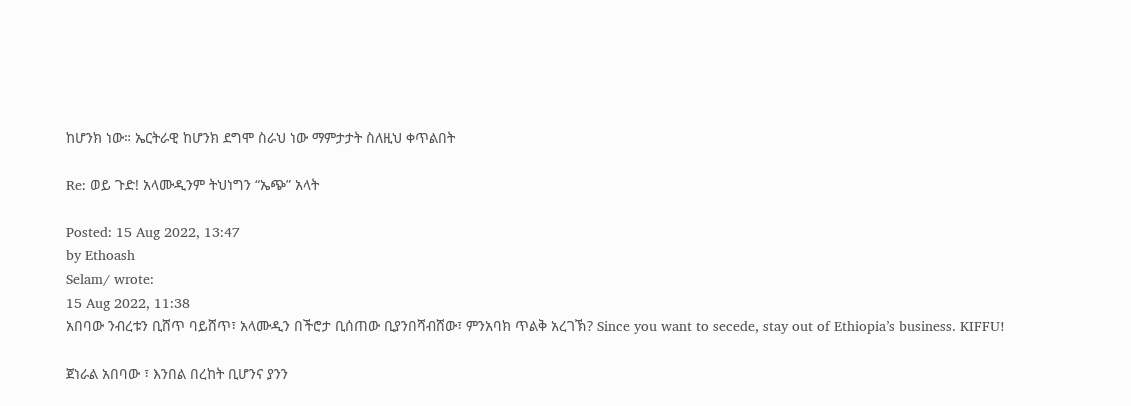ከሆንክ ነው። ኤርትራዊ ከሆንክ ደግሞ ስራህ ነው ማምታታት ስለዚህ ቀጥልበት

Re: ወይ ጉድ! አላሙዲንም ትህነግን “ኤጭ” አላት

Posted: 15 Aug 2022, 13:47
by Ethoash
Selam/ wrote:
15 Aug 2022, 11:38
አበባው ንብረቱን ቢሸጥ ባይሸጥ፣ አላሙዲን በችሮታ ቢሰጠው ቢያንበሻብሸው፣ ምንአባክ ጥልቅ አረገኽ? Since you want to secede, stay out of Ethiopia’s business. KIFFU!

ጀነራል አበባው ፣ እንበል በረከት ቢሆንና ያንን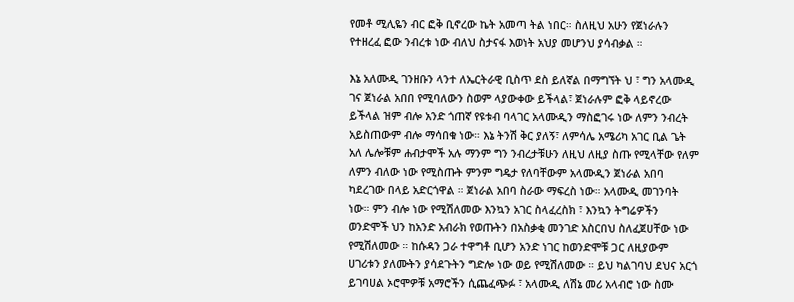የመቶ ሚሊዬን ብር ፎቅ ቢኖረው ኬት አመጣ ትል ነበር። ስለዚህ አሁን የጀነራሉን የተዘረፈ ፎው ንብረቱ ነው ብለህ ስታናፋ እወነት አህያ መሆንህ ያሳብቃል ።

እኔ አለሙዲ ገንዘቡን ላንተ ለኤርትራዊ ቢስጥ ደስ ይለኛል በማግኘት ህ ፣ ግን አላሙዲ ገና ጀነራል አበበ የሚባለውን ስወም ላያውቀው ይችላል፣ ጀነራሉም ፎቅ ላይኖረው ይችላል ዝም ብሎ አንድ ጎጠኛ የዩቱብ ባላገር አላሙዲን ማስፎገሩ ነው ለምን ንብረት አይስጠውም ብሎ ማሳበቁ ነው። እኔ ትንሽ ቅር ያለኝ፣ ለምሳሌ አሜሪካ አገር ቢል ጌት አለ ሌሎቹም ሐብታሞች አሉ ማንም ግን ንብረታቹሁን ለዚህ ለዚያ ስጡ የሚላቸው የለም ለምን ብለው ነው የሚስጡት ምንም ግዴታ የለባቸውም አላሙዲን ጀነራል አበባ ካደረገው በላይ አድርጎዋል ። ጀነራል አበባ ስራው ማፍረስ ነው። አላሙዲ መገንባት ነው። ምን ብሎ ነው የሚሽለመው እንኳን አገር ስላፈረስክ ፣ እንኳን ትግሬዎችን ወንድሞች ህን ከአንድ አብራክ የወጡትን በአስቃቂ መንገድ አስርበህ ስለፈጀሀቸው ነው የሚሽለመው ። ከሱዳን ጋራ ተዋግቶ ቢሆን አንድ ነገር ከወንድሞቹ ጋር ለዚያውም ሀገሪቱን ያለሙትን ያሳደጉትን ግድሎ ነው ወይ የሚሽለመው ። ይህ ካልገባህ ደህና አርጎ ይገባሀል ኦሮሞዎቹ አማሮችን ሲጨፈጭፉ ፣ አላሙዲ ለሽኔ መሪ አላብሮ ነው ስሙ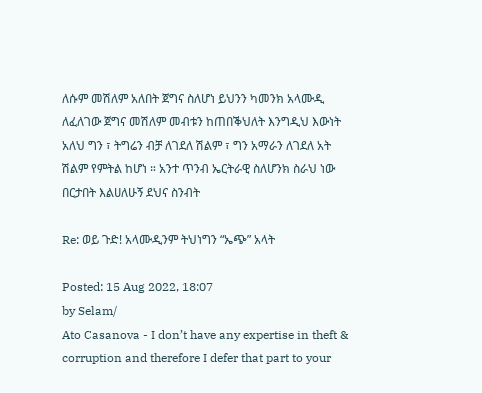ለሱም መሽለም አለበት ጀግና ስለሆነ ይህንን ካመንክ አላሙዲ ለፈለገው ጀግና መሽለም መብቱን ከጠበቕህለት እንግዲህ እውነት አለህ ግን ፣ ትግሬን ብቻ ለገደለ ሽልም ፣ ግን አማራን ለገደለ አት ሽልም የምትል ከሆነ ። አንተ ጥንብ ኤርትራዊ ስለሆንክ ስራህ ነው በርታበት እልሀለሁኝ ደህና ስንብት

Re: ወይ ጉድ! አላሙዲንም ትህነግን “ኤጭ” አላት

Posted: 15 Aug 2022, 18:07
by Selam/
Ato Casanova - I don’t have any expertise in theft & corruption and therefore I defer that part to your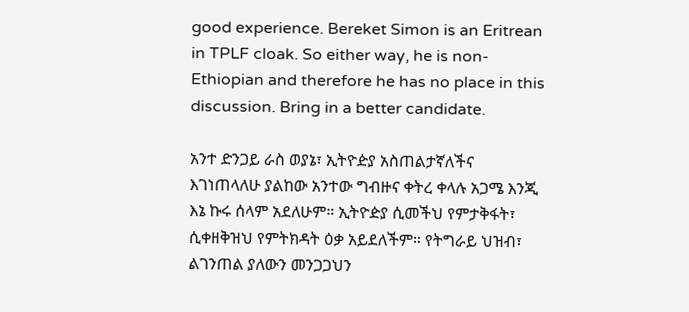good experience. Bereket Simon is an Eritrean in TPLF cloak. So either way, he is non-Ethiopian and therefore he has no place in this discussion. Bring in a better candidate.

አንተ ድንጋይ ራስ ወያኔ፣ ኢትዮዽያ አስጠልታኛለችና እገነጠላለሁ ያልከው አንተው ግብዙና ቀትረ ቀላሉ አጋሜ እንጂ እኔ ኩሩ ሰላም አደለሁም። ኢትዮዽያ ሲመችህ የምታቅፋት፣ ሲቀዘቅዝህ የምትክዳት ዕቃ አይደለችም። የትግራይ ህዝብ፣ ልገንጠል ያለውን መንጋጋህን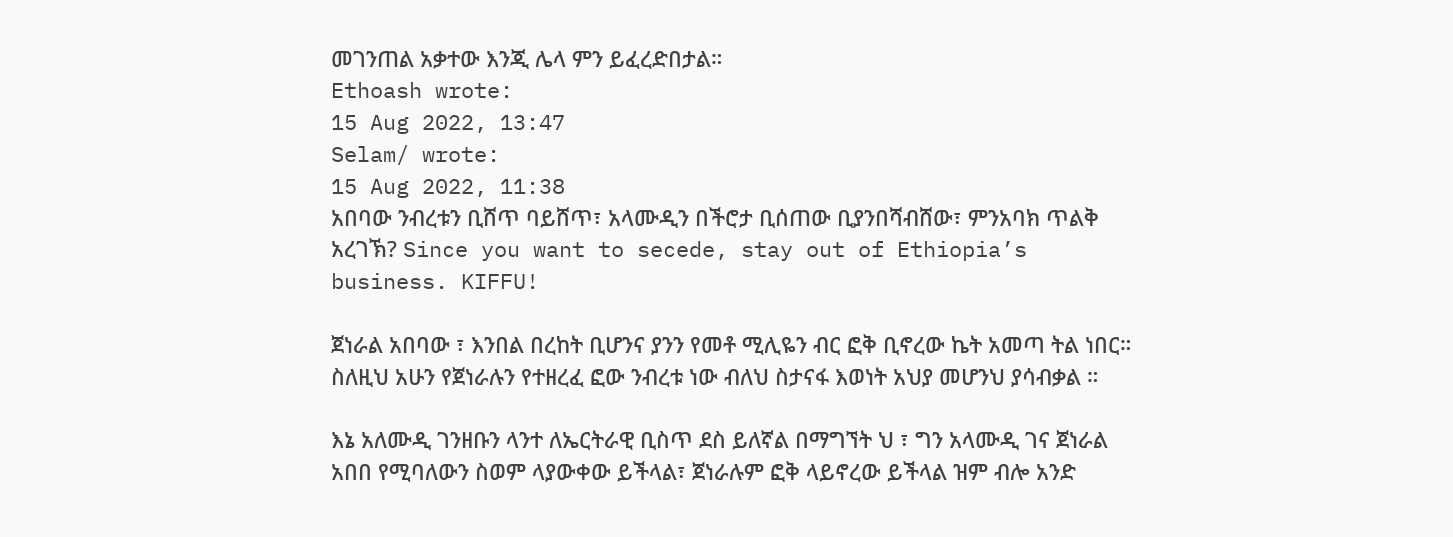መገንጠል አቃተው እንጂ ሌላ ምን ይፈረድበታል።
Ethoash wrote:
15 Aug 2022, 13:47
Selam/ wrote:
15 Aug 2022, 11:38
አበባው ንብረቱን ቢሸጥ ባይሸጥ፣ አላሙዲን በችሮታ ቢሰጠው ቢያንበሻብሸው፣ ምንአባክ ጥልቅ አረገኽ? Since you want to secede, stay out of Ethiopia’s business. KIFFU!

ጀነራል አበባው ፣ እንበል በረከት ቢሆንና ያንን የመቶ ሚሊዬን ብር ፎቅ ቢኖረው ኬት አመጣ ትል ነበር። ስለዚህ አሁን የጀነራሉን የተዘረፈ ፎው ንብረቱ ነው ብለህ ስታናፋ እወነት አህያ መሆንህ ያሳብቃል ።

እኔ አለሙዲ ገንዘቡን ላንተ ለኤርትራዊ ቢስጥ ደስ ይለኛል በማግኘት ህ ፣ ግን አላሙዲ ገና ጀነራል አበበ የሚባለውን ስወም ላያውቀው ይችላል፣ ጀነራሉም ፎቅ ላይኖረው ይችላል ዝም ብሎ አንድ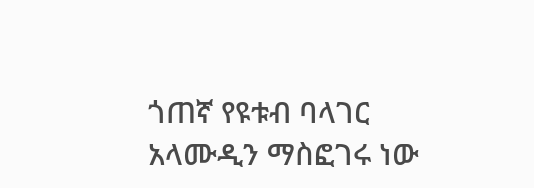ጎጠኛ የዩቱብ ባላገር አላሙዲን ማስፎገሩ ነው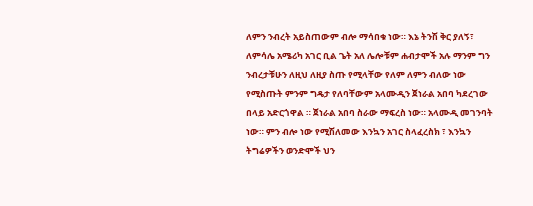ለምን ንብረት አይስጠውም ብሎ ማሳበቁ ነው። እኔ ትንሽ ቅር ያለኝ፣ ለምሳሌ አሜሪካ አገር ቢል ጌት አለ ሌሎቹም ሐብታሞች አሉ ማንም ግን ንብረታቹሁን ለዚህ ለዚያ ስጡ የሚላቸው የለም ለምን ብለው ነው የሚስጡት ምንም ግዴታ የለባቸውም አላሙዲን ጀነራል አበባ ካደረገው በላይ አድርጎዋል ። ጀነራል አበባ ስራው ማፍረስ ነው። አላሙዲ መገንባት ነው። ምን ብሎ ነው የሚሽለመው እንኳን አገር ስላፈረስክ ፣ እንኳን ትግሬዎችን ወንድሞች ህን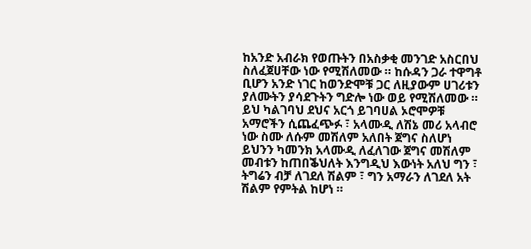ከአንድ አብራክ የወጡትን በአስቃቂ መንገድ አስርበህ ስለፈጀሀቸው ነው የሚሽለመው ። ከሱዳን ጋራ ተዋግቶ ቢሆን አንድ ነገር ከወንድሞቹ ጋር ለዚያውም ሀገሪቱን ያለሙትን ያሳደጉትን ግድሎ ነው ወይ የሚሽለመው ። ይህ ካልገባህ ደህና አርጎ ይገባሀል ኦሮሞዎቹ አማሮችን ሲጨፈጭፉ ፣ አላሙዲ ለሽኔ መሪ አላብሮ ነው ስሙ ለሱም መሽለም አለበት ጀግና ስለሆነ ይህንን ካመንክ አላሙዲ ለፈለገው ጀግና መሽለም መብቱን ከጠበቕህለት እንግዲህ እውነት አለህ ግን ፣ ትግሬን ብቻ ለገደለ ሽልም ፣ ግን አማራን ለገደለ አት ሽልም የምትል ከሆነ ።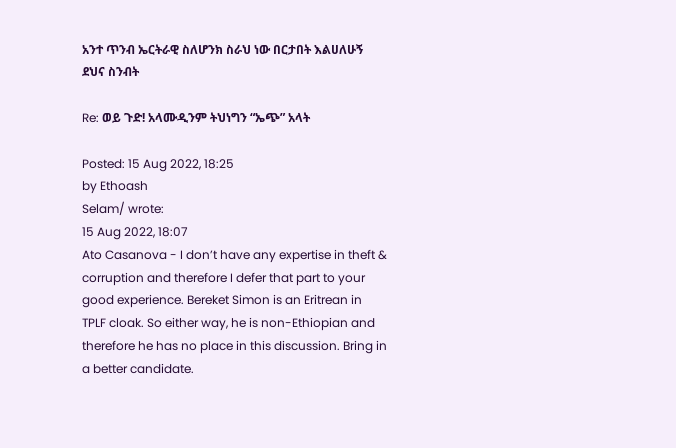አንተ ጥንብ ኤርትራዊ ስለሆንክ ስራህ ነው በርታበት እልሀለሁኝ ደህና ስንብት

Re: ወይ ጉድ! አላሙዲንም ትህነግን “ኤጭ” አላት

Posted: 15 Aug 2022, 18:25
by Ethoash
Selam/ wrote:
15 Aug 2022, 18:07
Ato Casanova - I don’t have any expertise in theft & corruption and therefore I defer that part to your good experience. Bereket Simon is an Eritrean in TPLF cloak. So either way, he is non-Ethiopian and therefore he has no place in this discussion. Bring in a better candidate.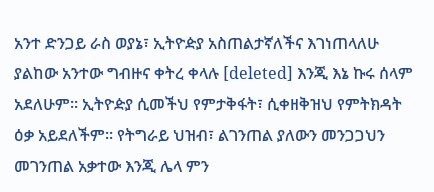አንተ ድንጋይ ራስ ወያኔ፣ ኢትዮዽያ አስጠልታኛለችና እገነጠላለሁ ያልከው አንተው ግብዙና ቀትረ ቀላሉ [deleted] እንጂ እኔ ኩሩ ሰላም አደለሁም። ኢትዮዽያ ሲመችህ የምታቅፋት፣ ሲቀዘቅዝህ የምትክዳት ዕቃ አይደለችም። የትግራይ ህዝብ፣ ልገንጠል ያለውን መንጋጋህን መገንጠል አቃተው እንጂ ሌላ ምን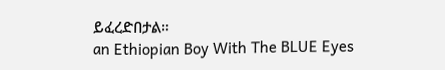ይፈረድበታል።
an Ethiopian Boy With The BLUE Eyes